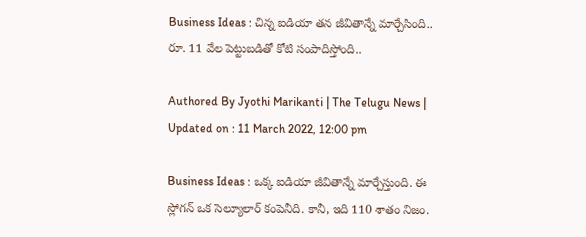Business Ideas : చిన్న ఐడియా తన జీవితాన్నే మార్చేసింది.. రూ. 11 వేల పెట్టుబడితో కోటి సంపాదిస్తోంది..

Authored By Jyothi Marikanti | The Telugu News | Updated on : 11 March 2022, 12:00 pm

Business Ideas : ఒక్క ఐడియా జీవితాన్నే మార్చేస్తుంది. ఈ స్లోగన్ ఒక సెల్యూలార్ కంపెనీది. కానీ, ఇది 110 శాతం నిజం.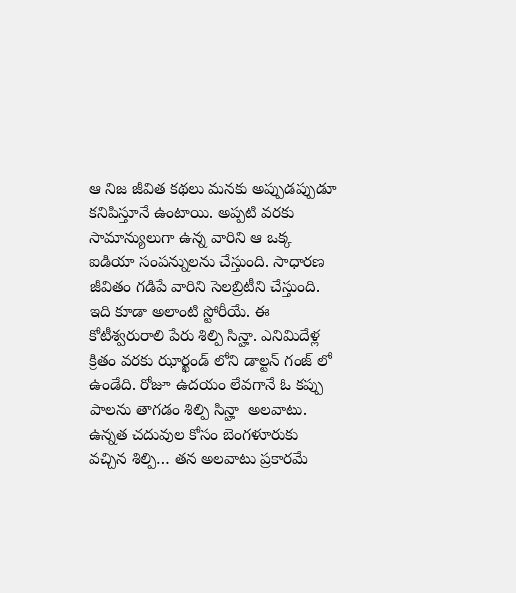ఆ నిజ జీవిత కథలు మనకు అప్పుడప్పుడూ కనిపిస్తూనే ఉంటాయి. అప్పటి వరకు సామాన్యులుగా ఉన్న వారిని ఆ ఒక్క ఐడియా సంపన్నులను చేస్తుంది. సాధారణ జీవితం గడిపే వారిని సెలబ్రిటీని చేస్తుంది. ఇది కూడా అలాంటి స్టోరీయే. ఈ కోటీశ్వరురాలి పేరు శిల్పి సిన్హా. ఎనిమిదేళ్ల క్రితం వరకు ఝార్ఖండ్ లోని డాల్టన్ గంజ్ లో ఉండేది. రోజూ ఉదయం లేవగానే ఓ కప్పు పాలను తాగడం శిల్పి సిన్హా  అలవాటు. ఉన్నత చదువుల కోసం బెంగళూరుకు వచ్చిన శిల్పి… తన అలవాటు ప్రకారమే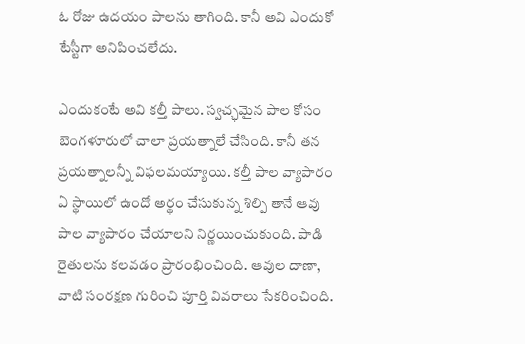ఓ రోజు ఉదయం పాలను తాగింది. కానీ అవి ఎందుకో టేస్టీగా అనిపించలేదు.

ఎందుకంటే అవి కల్తీ పాలు. స్వచ్ఛమైన పాల కోసం బెంగళూరులో చాలా ప్రయత్నాలే చేసింది. కానీ తన ప్రయత్నాలన్నీ విఫలమయ్యాయి. కల్తీ పాల వ్యాపారం ఏ స్థాయిలో ఉందో అర్థం చేసుకున్న శిల్పి తానే ఆవు పాల వ్యాపారం చేయాలని నిర్ణయించుకుంది. పాడి రైతులను కలవడం ప్రారంభించింది. ఆవుల దాణా, వాటి సంరక్షణ గురించి పూర్తి వివరాలు సేకరించింది.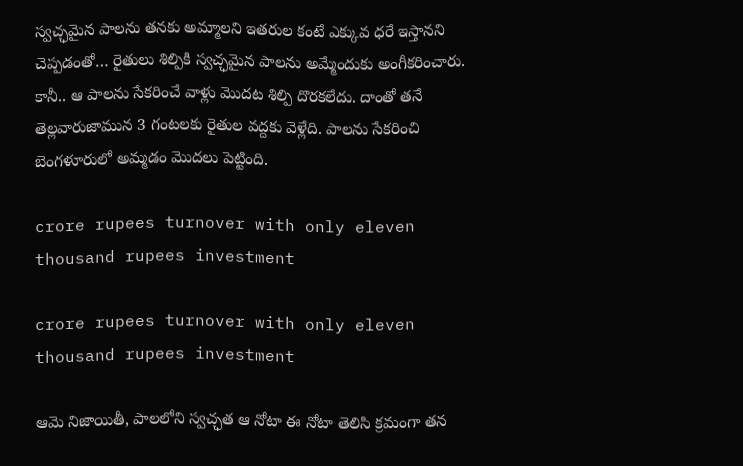స్వచ్ఛమైన పాలను తనకు అమ్మాలని ఇతరుల కంటే ఎక్కువ ధరే ఇస్తానని చెప్పడంతో… రైతులు శిల్పికి స్వచ్ఛమైన పాలను అమ్మేందుకు అంగీకరించారు. కానీ.. ఆ పాలను సేకరించే వాళ్లు మొదట శిల్పి దొరకలేదు. దాంతో తనే తెల్లవారుజామున 3 గంటలకు రైతుల వద్దకు వెళ్లేది. పాలను సేకరించి బెంగళూరులో అమ్మడం మొదలు పెట్టింది.

crore rupees turnover with only eleven thousand rupees investment

crore rupees turnover with only eleven thousand rupees investment

ఆమె నిజాయితీ, పాలలోని స్వచ్ఛత ఆ నోటా ఈ నోటా తెలిసి క్రమంగా తన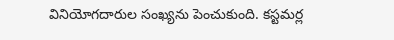వినియోగదారుల సంఖ్యను పెంచుకుంది. కస్టమర్ల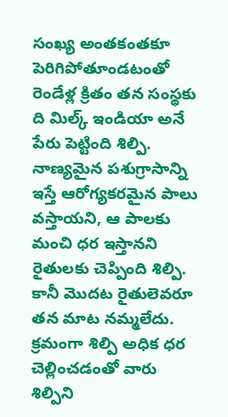సంఖ్య అంతకంతకూ పెరిగిపోతూండటంతో రెండేళ్ల క్రితం తన సంస్థకు ది మిల్క్ ఇండియా అనే పేరు పెట్టింది శిల్పి. నాణ్యమైన పశుగ్రాసాన్ని ఇస్తే ఆరోగ్యకరమైన పాలు వస్తాయని, ఆ పాలకు మంచి ధర ఇస్తానని రైతులకు చెప్పింది శిల్పి. కానీ మొదట రైతులెవరూ తన మాట నమ్మలేదు. క్రమంగా శిల్పి అధిక ధర చెల్లించడంతో వారు శిల్పిని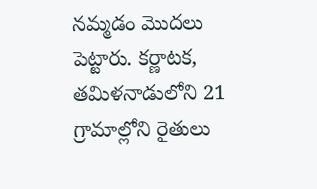నమ్మడం మొదలు పెట్టారు. కర్ణాటక, తమిళనాడులోని 21  గ్రామాల్లోని రైతులు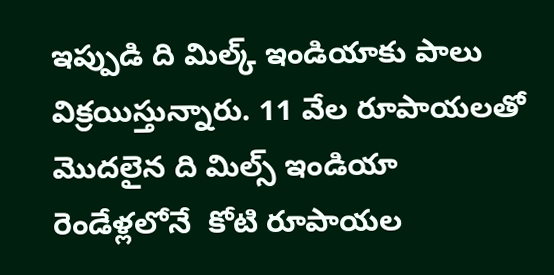ఇప్పుడి ది మిల్క్ ఇండియాకు పాలు విక్రయిస్తున్నారు. 11 వేల రూపాయలతో మొదలైన ది మిల్స్ ఇండియా రెండేళ్లలోనే  కోటి రూపాయల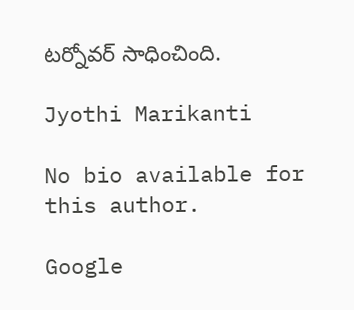టర్నోవర్ సాధించింది.

Jyothi Marikanti

No bio available for this author.

Google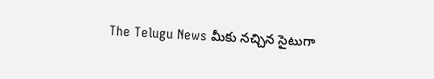The Telugu News మీకు నచ్చిన సైటుగా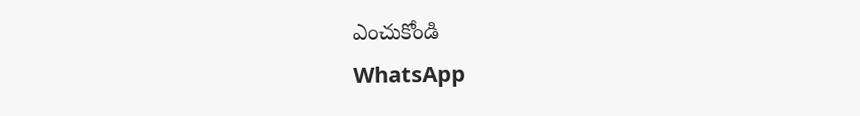ఎంచుకోండి
WhatsApp